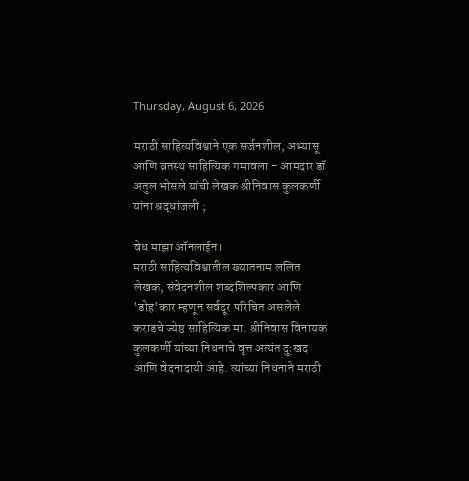Thursday, August 6, 2026

मराठी साहित्यविश्वाने एक सर्जनशील, अभ्यासू आणि व्रतस्थ साहित्यिक गमावला - आमदार डॉ अतुल भोसले यांची लेखक श्रीनिवास कुलकर्णी यांना श्रद्धांजली ;

वेध माझा ऑनलाईन।
मराठी साहित्यविश्वातील ख्यातनाम ललित लेखक, संवेदनशील शब्दशिल्पकार आणि 'डोह'कार म्हणून सर्वदूर परिचित असलेले कराडचे ज्येष्ठ साहित्यिक मा. श्रीनिवास विनायक कुलकर्णी यांच्या निधनाचे वृत्त अत्यंत दुःखद आणि वेदनादायी आहे. त्यांच्या निधनाने मराठी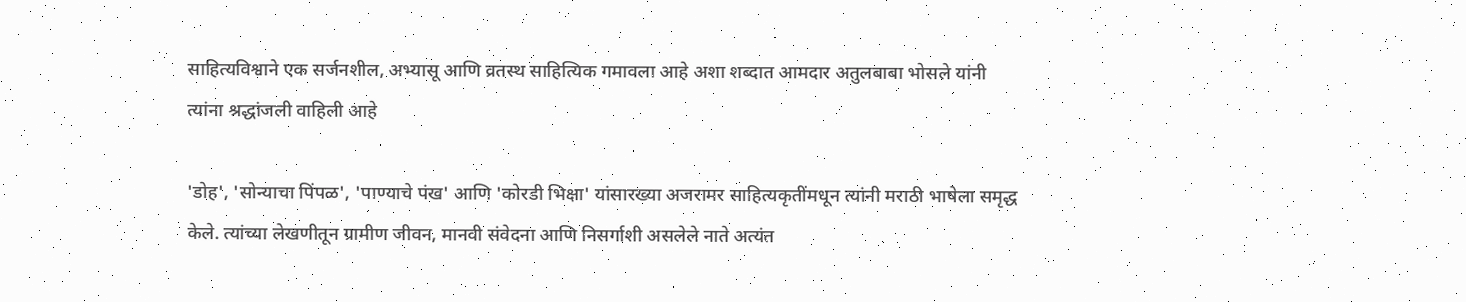साहित्यविश्वाने एक सर्जनशील, अभ्यासू आणि व्रतस्थ साहित्यिक गमावला आहे अशा शब्दात आमदार अतुलबाबा भोसले यांनी त्यांना श्रद्धांजली वाहिली आहे

'डोह', 'सोन्याचा पिंपळ', 'पाण्याचे पंख' आणि 'कोरडी भिक्षा' यांसारख्या अजरामर साहित्यकृतींमधून त्यांनी मराठी भाषेला समृद्ध केले. त्यांच्या लेखणीतून ग्रामीण जीवन, मानवी संवेदना आणि निसर्गाशी असलेले नाते अत्यंत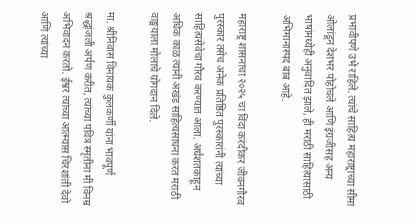प्रभावीपणे उभे राहिले. त्यांचे साहित्य महाराष्ट्राच्या सीमा ओलांडून देशभर पोहोचले आणि इंग्रजीसह अन्य भाषांमध्येही अनुवादित झाले, ही मराठी साहित्यासाठी अभिमानास्पद बाब आहे.

महाराष्ट्र शासनाचा २०२५ चा विंदा करंदीकर जीवनगौरव पुरस्कार तसेच अनेक प्रतिष्ठित पुरस्कारांनी त्यांच्या साहित्यसेवेचा गौरव करण्यात आला. अर्धशतकाहून अधिक काळ त्यांनी अखंड साहित्यसाधना करत मराठी वाङ्मयाला मोलाचे योगदान दिले.

मा. श्रीनिवास विनायक कुलकर्णी यांना भावपूर्ण श्रद्धांजली अर्पण करीत, त्यांच्या पवित्र स्मृतींना मी विनम्र अभिवादन करतो. ईश्वर त्यांच्या आत्म्यास चिरशांती देवो आणि त्यांच्या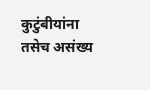कुटुंबीयांना तसेच असंख्य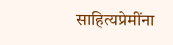साहित्यप्रेमींना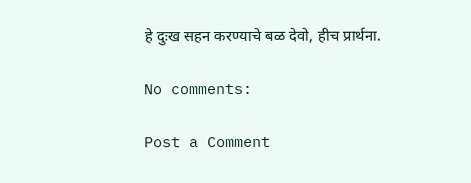हे दुःख सहन करण्याचे बळ देवो, हीच प्रार्थना.

No comments:

Post a Comment